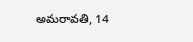అమరావతి, 14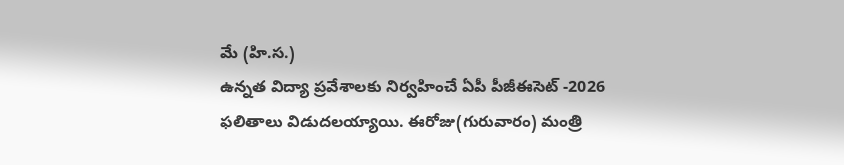మే (హి.స.)
ఉన్నత విద్యా ప్రవేశాలకు నిర్వహించే ఏపీ పీజీఈసెట్ -2026 ఫలితాలు విడుదలయ్యాయి. ఈరోజు(గురువారం) మంత్రి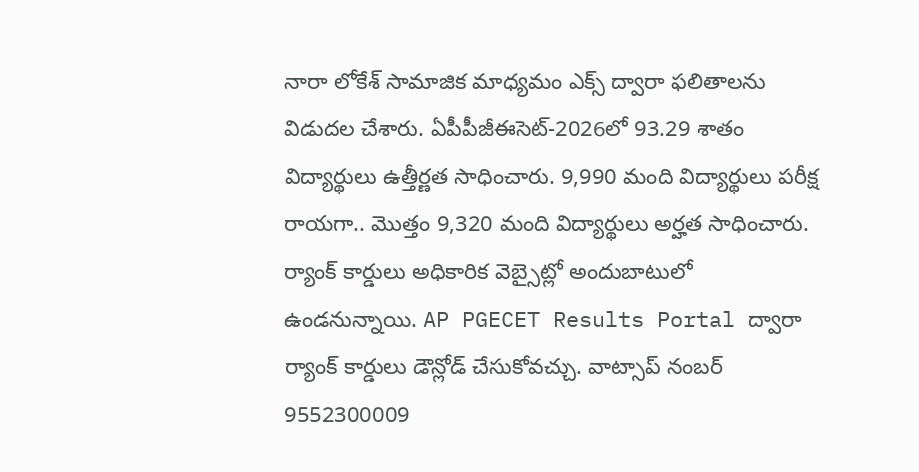నారా లోకేశ్ సామాజిక మాధ్యమం ఎక్స్ ద్వారా ఫలితాలను విడుదల చేశారు. ఏపీపీజీఈసెట్-2026లో 93.29 శాతం విద్యార్థులు ఉత్తీర్ణత సాధించారు. 9,990 మంది విద్యార్థులు పరీక్ష రాయగా.. మొత్తం 9,320 మంది విద్యార్థులు అర్హత సాధించారు. ర్యాంక్ కార్డులు అధికారిక వెబ్సైట్లో అందుబాటులో ఉండనున్నాయి. AP PGECET Results Portal ద్వారా ర్యాంక్ కార్డులు డౌన్లోడ్ చేసుకోవచ్చు. వాట్సాప్ నంబర్ 9552300009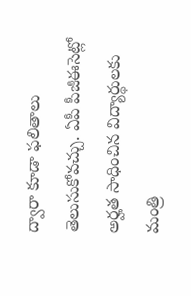ద్వారా కూడా ఫలితాలు తెలుసుకోవచ్చు. ఏపీ పీజీఈసెట్లో అర్హత సాధించిన విద్యార్థులకు మంత్రి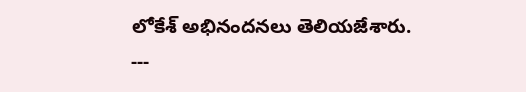లోకేశ్ అభినందనలు తెలియజేశారు.
---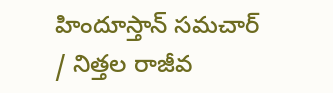హిందూస్తాన్ సమచార్ / నిత్తల రాజీవ